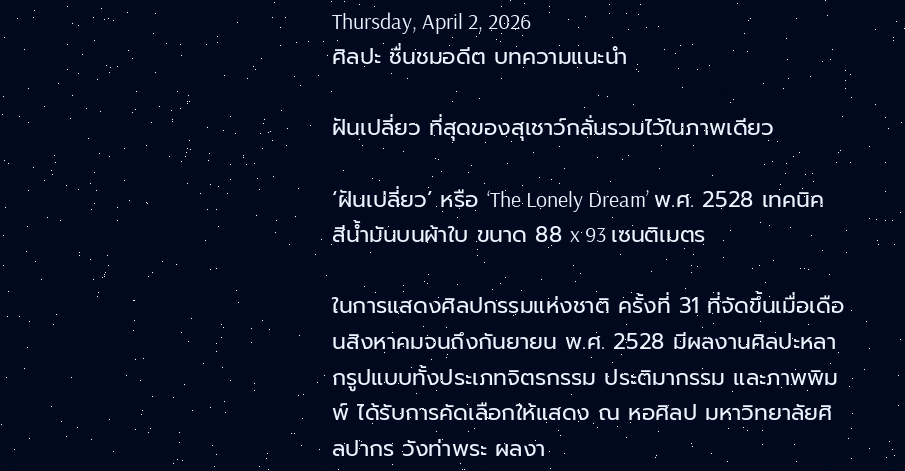Thursday, April 2, 2026
ศิลปะ ชื่นชมอดีต บทความแนะนำ

ฝันเปลี่ยว ที่สุดของสุเชาว์กลั่นรวมไว้ในภาพเดียว

‘ฝันเปลี่ยว’ หรือ ‘The Lonely Dream’ พ.ศ. 2528 เทคนิคสีน้ำมันบนผ้าใบ ขนาด 88 x 93 เซนติเมตร

ในการแสดงศิลปกรรมแห่งชาติ ครั้งที่ 31 ที่จัดขึ้นเมื่อเดือนสิงหาคมจนถึงกันยายน พ.ศ. 2528 มีผลงานศิลปะหลากรูปแบบทั้งประเภทจิตรกรรม ประติมากรรม และภาพพิมพ์ ได้รับการคัดเลือกให้แสดง ณ หอศิลป มหาวิทยาลัยศิลปากร วังท่าพระ ผลงา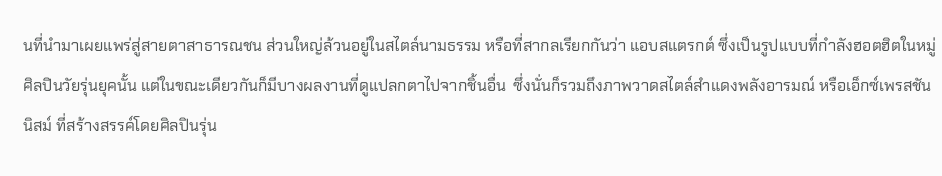นที่นำมาเผยแพร่สู่สายตาสาธารณชน ส่วนใหญ่ล้วนอยู่ในสไตล์นามธรรม หรือที่สากลเรียกกันว่า แอบสแตรกต์ ซึ่งเป็นรูปแบบที่กำลังฮอตฮิตในหมู่ศิลปินวัยรุ่นยุคนั้น แต่ในขณะเดียวกันก็มีบางผลงานที่ดูแปลกตาไปจากชิ้นอื่น  ซึ่งนั่นก็รวมถึงภาพวาดสไตล์สำแดงพลังอารมณ์ หรือเอ็กซ์เพรสชันนิสม์ ที่สร้างสรรค์โดยศิลปินรุ่น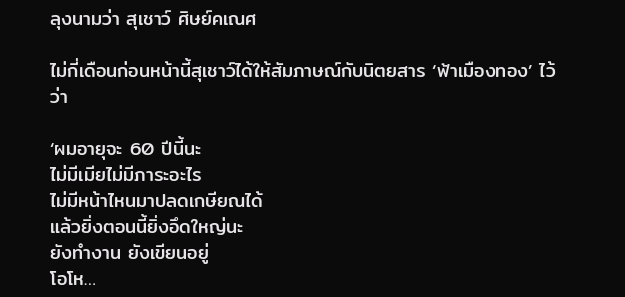ลุงนามว่า สุเชาว์ ศิษย์คเณศ

ไม่กี่เดือนก่อนหน้านี้สุเชาว์ได้ให้สัมภาษณ์กับนิตยสาร ‘ฟ้าเมืองทอง’ ไว้ว่า

‘ผมอายุจะ 60 ปีนี้นะ
ไม่มีเมียไม่มีภาระอะไร
ไม่มีหน้าไหนมาปลดเกษียณได้
แล้วยิ่งตอนนี้ยิ่งอึดใหญ่นะ
ยังทำงาน ยังเขียนอยู่
โอโห…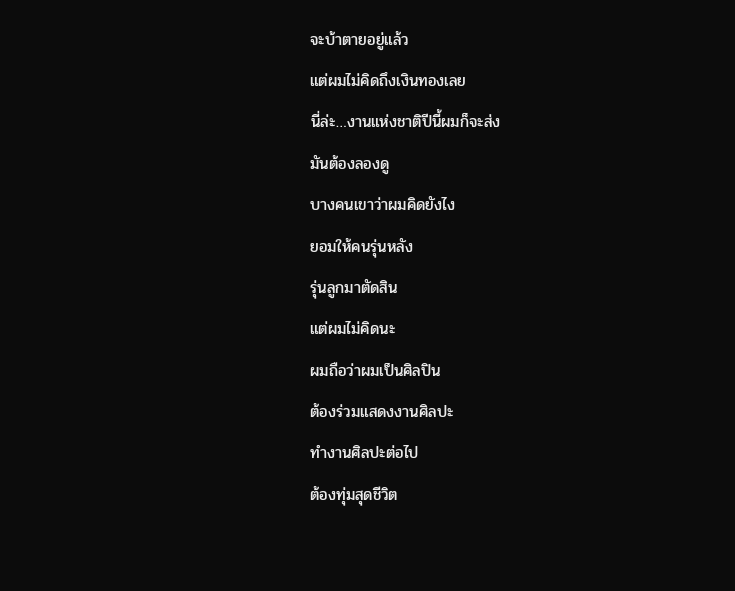จะบ้าตายอยู่แล้ว
แต่ผมไม่คิดถึงเงินทองเลย
นี่ล่ะ…งานแห่งชาติปีนี้ผมก็จะส่ง
มันต้องลองดู
บางคนเขาว่าผมคิดยังไง
ยอมให้คนรุ่นหลัง
รุ่นลูกมาตัดสิน
แต่ผมไม่คิดนะ
ผมถือว่าผมเป็นศิลปิน
ต้องร่วมแสดงงานศิลปะ
ทำงานศิลปะต่อไป
ต้องทุ่มสุดชีวิต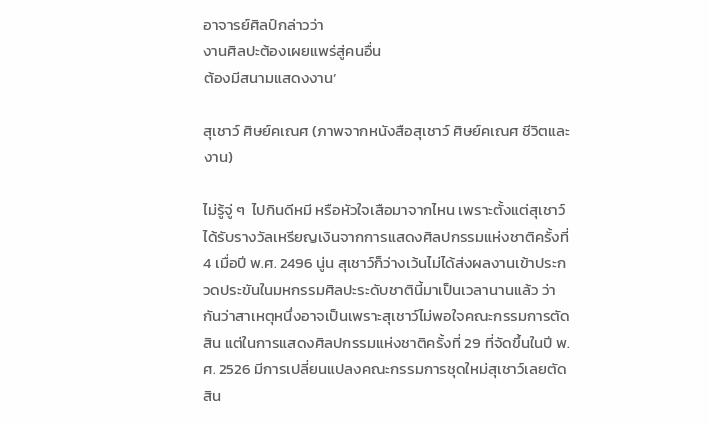อาจารย์ศิลป์กล่าวว่า
งานศิลปะต้องเผยแพร่สู่คนอื่น
ต้องมีสนามแสดงงาน’

สุเชาว์ ศิษย์คเณศ (ภาพจากหนังสือสุเชาว์ ศิษย์คเณศ ชีวิตและงาน)

ไม่รู้จู่ ๆ  ไปกินดีหมี หรือหัวใจเสือมาจากไหน เพราะตั้งแต่สุเชาว์ได้รับรางวัลเหรียญเงินจากการแสดงศิลปกรรมแห่งชาติครั้งที่ 4 เมื่อปี พ.ศ. 2496 นู่น สุเชาว์ก็ว่างเว้นไม่ได้ส่งผลงานเข้าประกวดประขันในมหกรรมศิลปะระดับชาตินี้มาเป็นเวลานานแล้ว ว่ากันว่าสาเหตุหนึ่งอาจเป็นเพราะสุเชาว์ไม่พอใจคณะกรรมการตัดสิน แต่ในการแสดงศิลปกรรมแห่งชาติครั้งที่ 29 ที่จัดขึ้นในปี พ.ศ. 2526 มีการเปลี่ยนแปลงคณะกรรมการชุดใหม่สุเชาว์เลยตัดสิน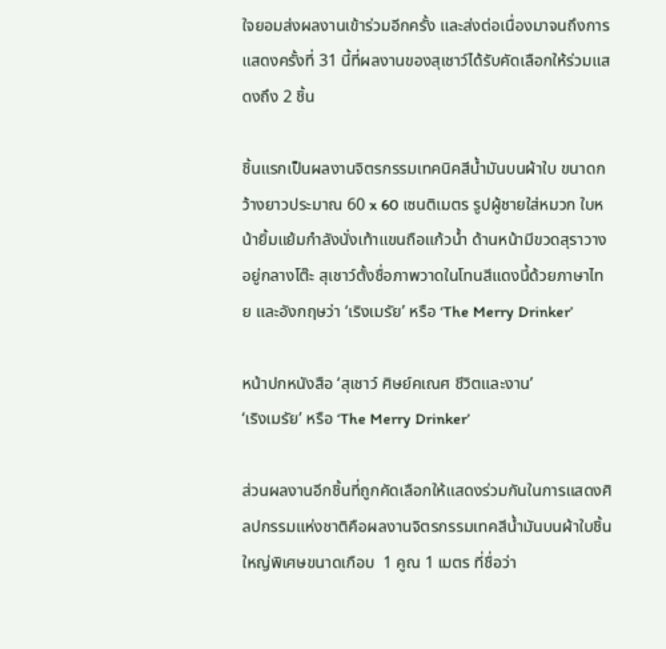ใจยอมส่งผลงานเข้าร่วมอีกครั้ง และส่งต่อเนื่องมาจนถึงการแสดงครั้งที่ 31 นี้ที่ผลงานของสุเชาว์ได้รับคัดเลือกให้ร่วมแสดงถึง 2 ชิ้น

ชิ้นแรกเป็นผลงานจิตรกรรมเทคนิคสีน้ำมันบนผ้าใบ ขนาดกว้างยาวประมาณ 60 x 60 เซนติเมตร รูปผู้ชายใส่หมวก ใบหน้ายิ้มแย้มกำลังนั่งเท้าแขนถือแก้วน้ำ ด้านหน้ามีขวดสุราวางอยู่กลางโต๊ะ สุเชาว์ตั้งชื่อภาพวาดในโทนสีแดงนี้ด้วยภาษาไทย และอังกฤษว่า ‘เริงเมรัย’ หรือ ‘The Merry Drinker’

หน้าปกหนังสือ ‘สุเชาว์ ศิษย์คเณศ ชีวิตและงาน’
‘เริงเมรัย’ หรือ ‘The Merry Drinker’

ส่วนผลงานอีกชิ้นที่ถูกคัดเลือกให้แสดงร่วมกันในการแสดงศิลปกรรมแห่งชาติคือผลงานจิตรกรรมเทคสีน้ำมันบนผ้าใบชิ้นใหญ่พิเศษขนาดเกือบ  1 คูณ 1 เมตร ที่ชื่อว่า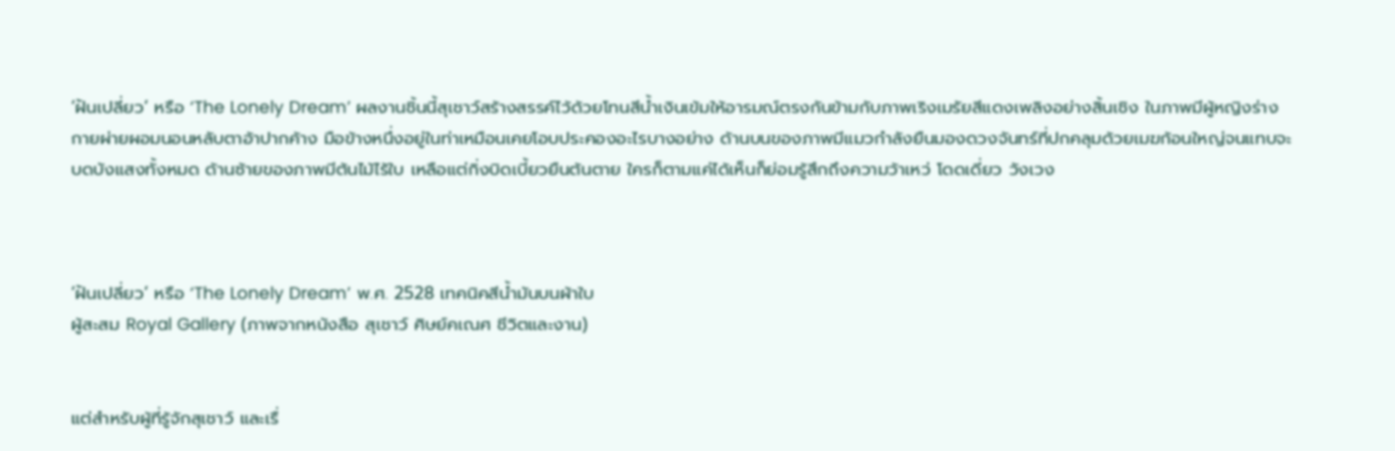‘ฝันเปลี่ยว’ หรือ ‘The Lonely Dream’ ผลงานชิ้นนี้สุเชาว์สร้างสรรค์ไว้ด้วยโทนสีน้ำเงินเข้มให้อารมณ์ตรงกันข้ามกับภาพเริงเมรัยสีแดงเพลิงอย่างสิ้นเชิง ในภาพมีผู้หญิงร่างกายผ่ายผอมนอนหลับตาอ้าปากค้าง มือข้างหนึ่งอยู่ในท่าเหมือนเคยโอบประคองอะไรบางอย่าง ด้านบนของภาพมีแมวกำลังยืนมองดวงจันทร์ที่ปกคลุมด้วยเมฆก้อนใหญ่จนแทบจะบดบังแสงทั้งหมด ด้านซ้ายของภาพมีต้นไม้ไร้ใบ เหลือแต่กิ่งบิดเบี้ยวยืนต้นตาย ใครก็ตามแค่ได้เห็นก็ย่อมรู้สึกถึงความว้าเหว่ โดดเดี่ยว วังเวง



‘ฝันเปลี่ยว’ หรือ ‘The Lonely Dream’ พ.ศ. 2528 เทคนิคสีน้ำมันบนผ้าใบ
ผู้สะสม Royal Gallery (ภาพจากหนังสือ สุเชาว์ ศิษย์คเณศ ชีวิตและงาน)


แต่สำหรับผู้ที่รู้จักสุเชาว์ และเรื่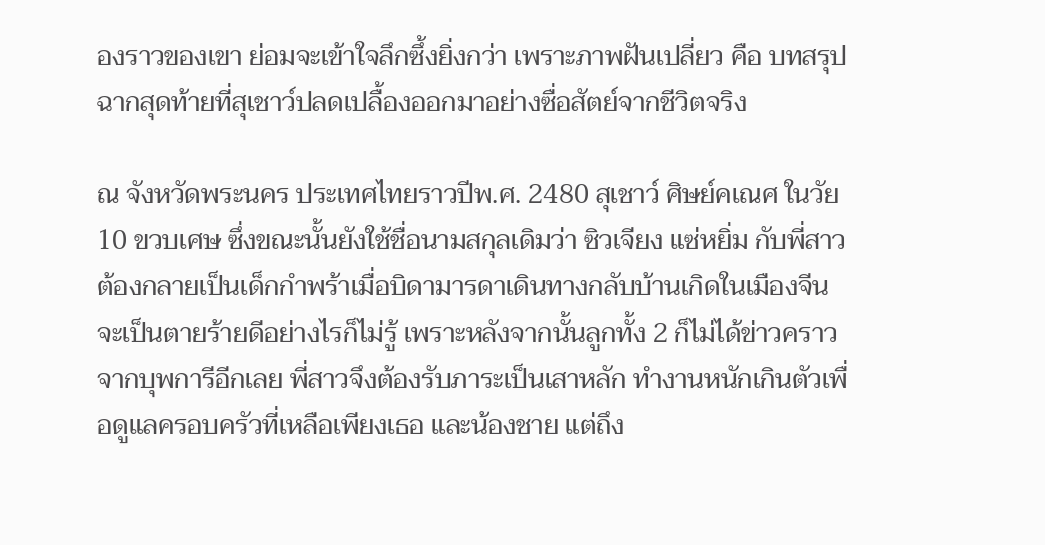องราวของเขา ย่อมจะเข้าใจลึกซึ้งยิ่งกว่า เพราะภาพฝันเปลี่ยว คือ บทสรุปฉากสุดท้ายที่สุเชาว์ปลดเปลื้องออกมาอย่างซื่อสัตย์จากชีวิตจริง

ณ จังหวัดพระนคร ประเทศไทยราวปีพ.ศ. 2480 สุเชาว์ ศิษย์คเณศ ในวัย 10 ขวบเศษ ซึ่งขณะนั้นยังใช้ชื่อนามสกุลเดิมว่า ซิวเจียง แซ่หยิ่ม กับพี่สาวต้องกลายเป็นเด็กกำพร้าเมื่อบิดามารดาเดินทางกลับบ้านเกิดในเมืองจีน จะเป็นตายร้ายดีอย่างไรก็ไม่รู้ เพราะหลังจากนั้นลูกทั้ง 2 ก็ไม่ได้ข่าวคราวจากบุพการีอีกเลย พี่สาวจึงต้องรับภาระเป็นเสาหลัก ทำงานหนักเกินตัวเพื่อดูแลครอบครัวที่เหลือเพียงเธอ และน้องชาย แต่ถึง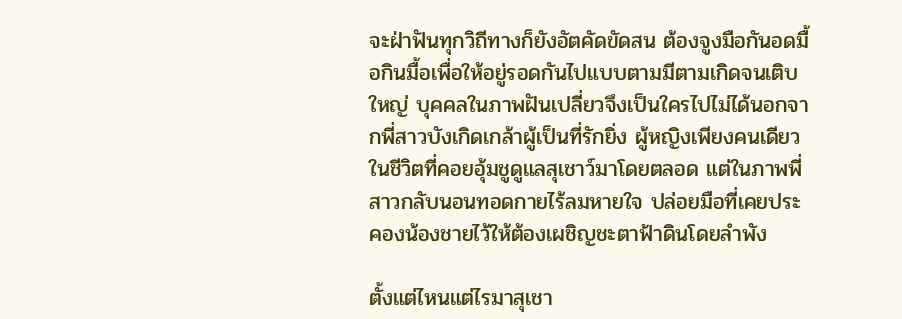จะฝ่าฟันทุกวิถีทางก็ยังอัตคัดขัดสน ต้องจูงมือกันอดมื้อกินมื้อเพื่อให้อยู่รอดกันไปแบบตามมีตามเกิดจนเติบใหญ่ บุคคลในภาพฝันเปลี่ยวจึงเป็นใครไปไม่ได้นอกจากพี่สาวบังเกิดเกล้าผู้เป็นที่รักยิ่ง ผู้หญิงเพียงคนเดียวในชีวิตที่คอยอุ้มชูดูแลสุเชาว์มาโดยตลอด แต่ในภาพพี่สาวกลับนอนทอดกายไร้ลมหายใจ ปล่อยมือที่เคยประคองน้องชายไว้ให้ต้องเผชิญชะตาฟ้าดินโดยลำพัง

ตั้งแต่ไหนแต่ไรมาสุเชา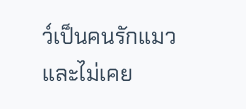ว์เป็นคนรักแมว และไม่เคย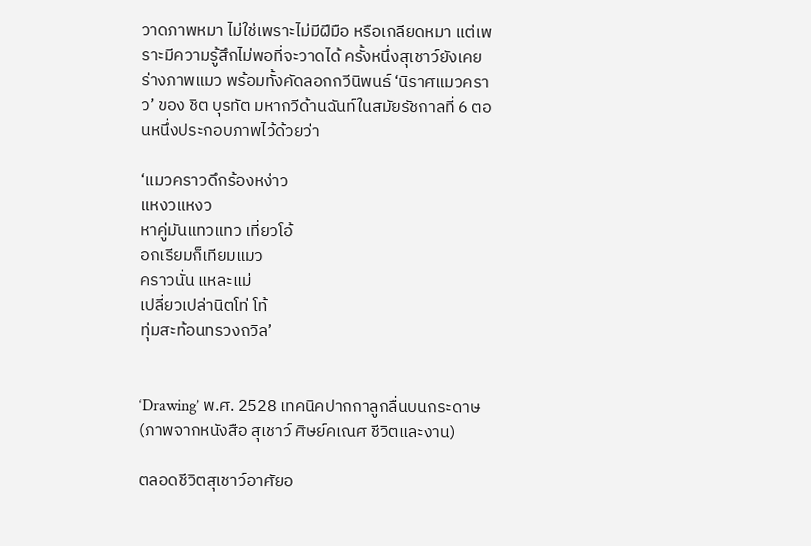วาดภาพหมา ไม่ใช่เพราะไม่มีฝีมือ หรือเกลียดหมา แต่เพราะมีความรู้สึกไม่พอที่จะวาดได้ ครั้งหนึ่งสุเชาว์ยังเคยร่างภาพแมว พร้อมทั้งคัดลอกกวีนิพนธ์ ‘นิราศแมวคราว’ ของ ชิต บุรทัต มหากวีด้านฉันท์ในสมัยรัชกาลที่ 6 ตอนหนึ่งประกอบภาพไว้ด้วยว่า

‘แมวคราวดึกร้องหง่าว
แหงวแหงว
หาคู่มันแทวแทว เที่ยวโอ้
อกเรียมก็เทียมแมว
คราวนั่น แหละแม่
เปลี่ยวเปล่านิตโท่ โท้
ทุ่มสะท้อนทรวงถวิล’


‘Drawing’ พ.ศ. 2528 เทคนิคปากกาลูกลื่นบนกระดาษ (ภาพจากหนังสือ สุเชาว์ ศิษย์คเณศ ชีวิตและงาน)

ตลอดชีวิตสุเชาว์อาศัยอ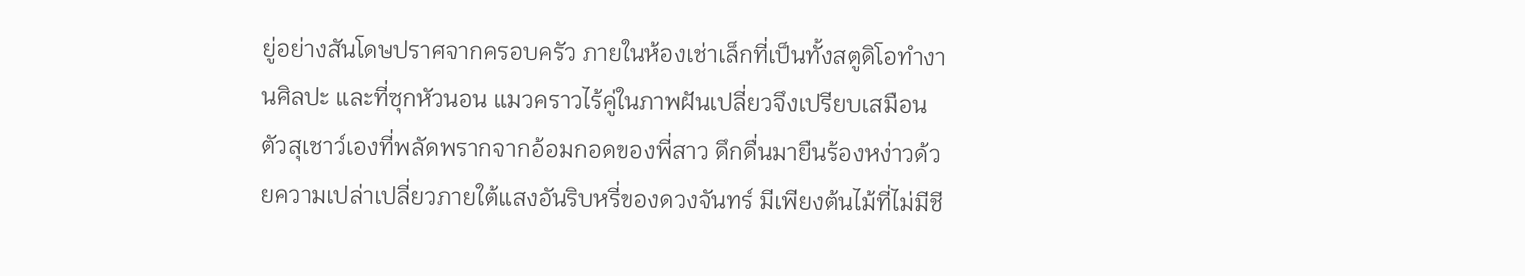ยู่อย่างสันโดษปราศจากครอบครัว ภายในห้องเช่าเล็กที่เป็นทั้งสตูดิโอทำงานศิลปะ และที่ซุกหัวนอน แมวคราวไร้คู่ในภาพฝันเปลี่ยวจึงเปรียบเสมือนตัวสุเชาว์เองที่พลัดพรากจากอ้อมกอดของพี่สาว ดึกดื่นมายืนร้องหง่าวด้วยความเปล่าเปลี่ยวภายใต้แสงอันริบหรี่ของดวงจันทร์ มีเพียงต้นไม้ที่ไม่มีชี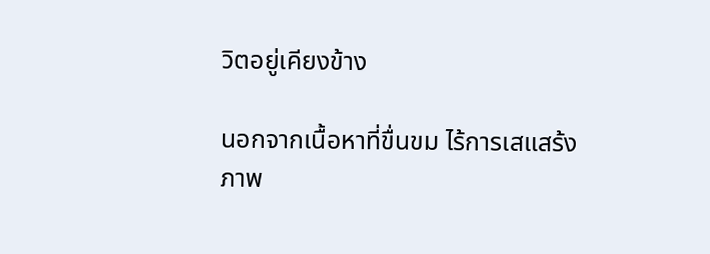วิตอยู่เคียงข้าง

นอกจากเนื้อหาที่ขื่นขม ไร้การเสแสร้ง ภาพ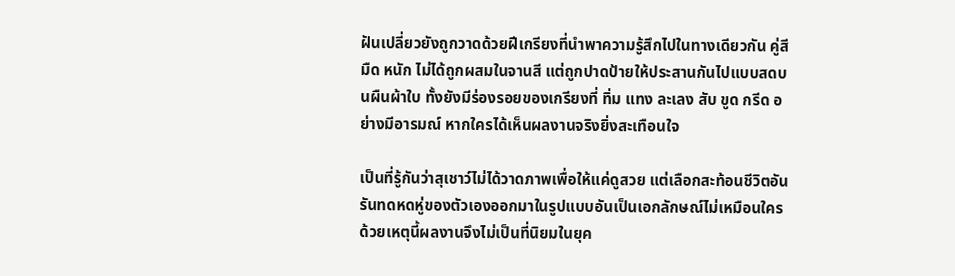ฝันเปลี่ยวยังถูกวาดด้วยฝีเกรียงที่นำพาความรู้สึกไปในทางเดียวกัน คู่สีมืด หนัก ไม่ได้ถูกผสมในจานสี แต่ถูกปาดป้ายให้ประสานกันไปแบบสดบนผืนผ้าใบ ทั้งยังมีร่องรอยของเกรียงที่ ทิ่ม แทง ละเลง สับ ขูด กรีด อย่างมีอารมณ์ หากใครได้เห็นผลงานจริงยิ่งสะเทือนใจ

เป็นที่รู้กันว่าสุเชาว์ไม่ได้วาดภาพเพื่อให้แค่ดูสวย แต่เลือกสะท้อนชีวิตอันรันทดหดหู่ของตัวเองออกมาในรูปแบบอันเป็นเอกลักษณ์ไม่เหมือนใคร ด้วยเหตุนี้ผลงานจึงไม่เป็นที่นิยมในยุค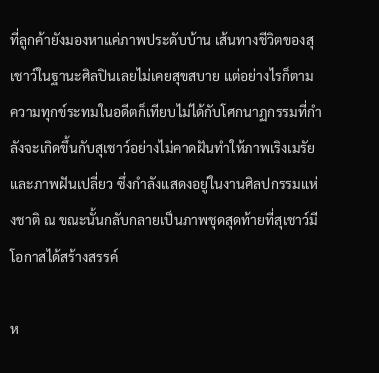ที่ลูกค้ายังมองหาแค่ภาพประดับบ้าน เส้นทางชีวิตของสุเชาว์ในฐานะศิลปินเลยไม่เคยสุขสบาย แต่อย่างไรก็ตามความทุกข์ระทมในอดีตก็เทียบไม่ได้กับโศกนาฏกรรมที่กำลังจะเกิดขึ้นกับสุเชาว์อย่างไม่คาดฝันทำให้ภาพเริงเมรัย และภาพฝันเปลี่ยว ซึ่งกำลังแสดงอยู่ในงานศิลปกรรมแห่งชาติ ณ ขณะนั้นกลับกลายเป็นภาพชุดสุดท้ายที่สุเชาว์มีโอกาสได้สร้างสรรค์

ห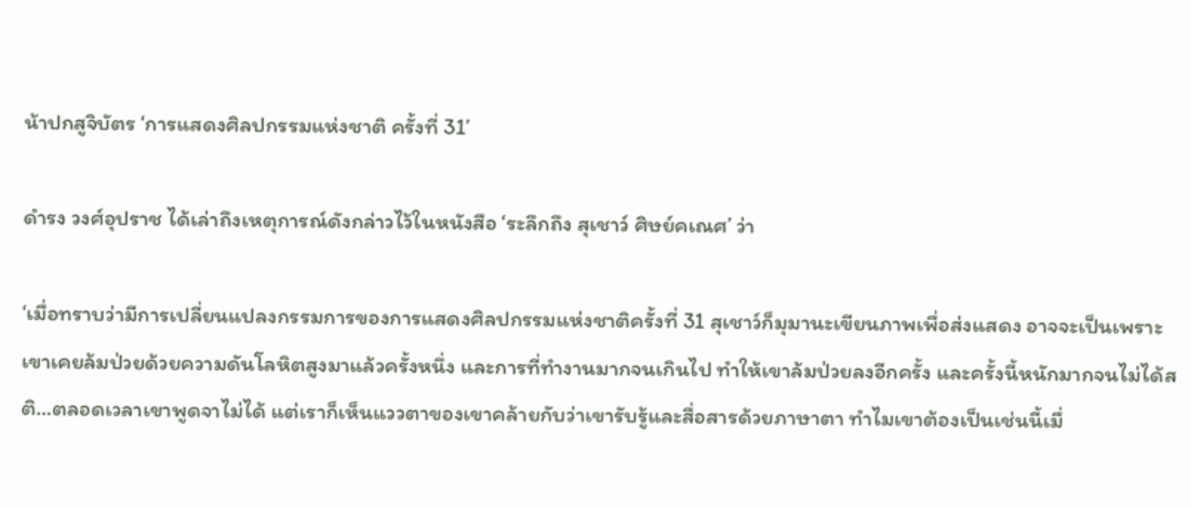น้าปกสูจิบัตร ‘การแสดงศิลปกรรมแห่งชาติ ครั้งที่ 31’

ดำรง วงศ์อุปราช ได้เล่าถึงเหตุการณ์ดังกล่าวไว้ในหนังสือ ‘ระลึกถึง สุเชาว์ ศิษย์คเณศ’ ว่า

‘เมื่อทราบว่ามีการเปลี่ยนแปลงกรรมการของการแสดงศิลปกรรมแห่งชาติครั้งที่ 31 สุเชาว์ก็มุมานะเขียนภาพเพื่อส่งแสดง อาจจะเป็นเพราะเขาเคยล้มป่วยด้วยความดันโลหิตสูงมาแล้วครั้งหนึ่ง และการที่ทำงานมากจนเกินไป ทำให้เขาล้มป่วยลงอีกครั้ง และครั้งนี้หนักมากจนไม่ได้สติ…ตลอดเวลาเขาพูดจาไม่ได้ แต่เราก็เห็นแววตาของเขาคล้ายกับว่าเขารับรู้และสื่อสารด้วยภาษาตา ทำไมเขาต้องเป็นเช่นนี้เมื่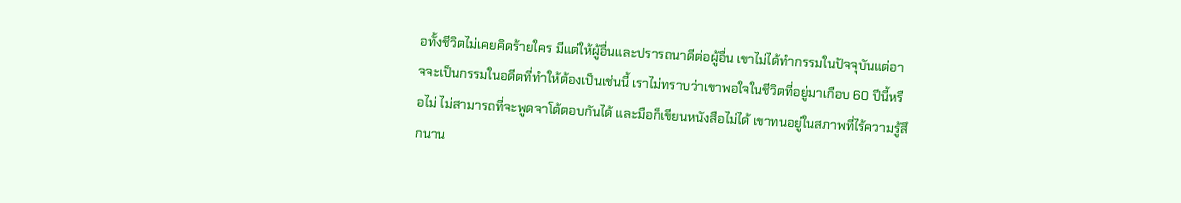อทั้งชีวิตไม่เคยคิดร้ายใคร มีแต่ให้ผู้อื่นและปรารถนาดีต่อผู้อื่น เขาไม่ได้ทำกรรมในปัจจุบันแต่อาจจะเป็นกรรมในอดีตที่ทำให้ต้องเป็นเช่นนี้ เราไม่ทราบว่าเขาพอใจในชีวิตที่อยู่มาเกือบ 60 ปีนี้หรือไม่ ไม่สามารถที่จะพูดจาโต้ตอบกันได้ และมือก็เขียนหนังสือไม่ได้ เขาทนอยู่ในสภาพที่ไร้ความรู้สึกนาน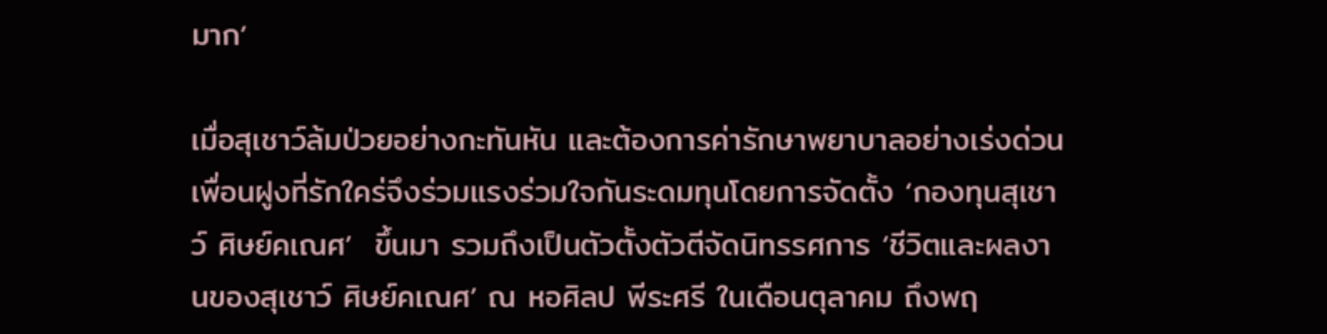มาก’

เมื่อสุเชาว์ล้มป่วยอย่างกะทันหัน และต้องการค่ารักษาพยาบาลอย่างเร่งด่วน เพื่อนฝูงที่รักใคร่จึงร่วมแรงร่วมใจกันระดมทุนโดยการจัดตั้ง ‘กองทุนสุเชาว์ ศิษย์คเณศ’  ขึ้นมา รวมถึงเป็นตัวตั้งตัวตีจัดนิทรรศการ ‘ชีวิตและผลงานของสุเชาว์ ศิษย์คเณศ’ ณ หอศิลป พีระศรี ในเดือนตุลาคม ถึงพฤ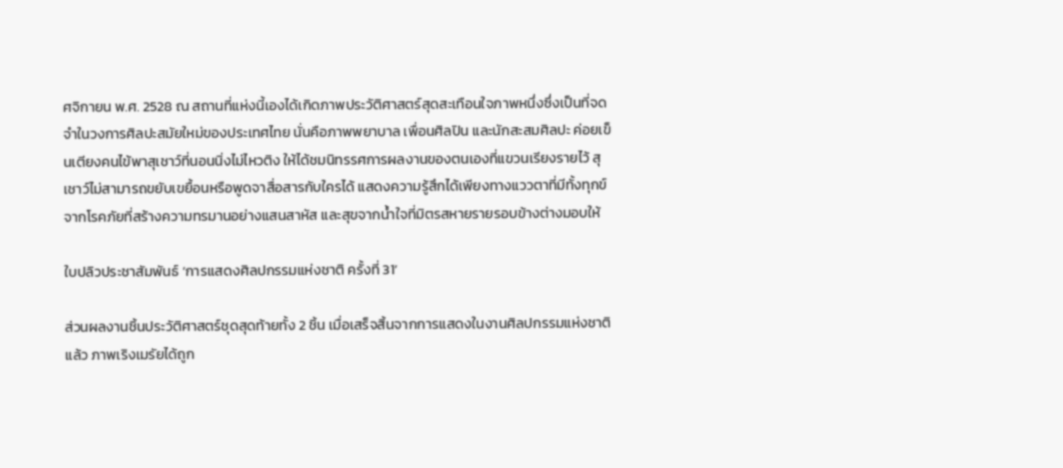ศจิกายน พ.ศ. 2528 ณ สถานที่แห่งนี้เองได้เกิดภาพประวัติศาสตร์สุดสะเทือนใจภาพหนึ่งซึ่งเป็นที่จดจำในวงการศิลปะสมัยใหม่ของประเทศไทย นั่นคือภาพพยาบาล เพื่อนศิลปิน และนักสะสมศิลปะ ค่อยเข็นเตียงคนไข้พาสุเชาว์ที่นอนนิ่งไม่ไหวติง ให้ได้ชมนิทรรศการผลงานของตนเองที่แขวนเรียงรายไว้ สุเชาว์ไม่สามารถขยับเขยื้อนหรือพูดจาสื่อสารกับใครได้ แสดงความรู้สึกได้เพียงทางแววตาที่มีทั้งทุกข์จากโรคภัยที่สร้างความทรมานอย่างแสนสาหัส และสุขจากน้ำใจที่มิตรสหายรายรอบข้างต่างมอบให้

ใบปลิวประชาสัมพันธ์ ‘การแสดงศิลปกรรมแห่งชาติ ครั้งที่ 31’

ส่วนผลงานชิ้นประวัติศาสตร์ชุดสุดท้ายทั้ง 2 ชิ้น เมื่อเสร็จสิ้นจากการแสดงในงานศิลปกรรมแห่งชาติแล้ว ภาพเริงเมรัยได้ถูก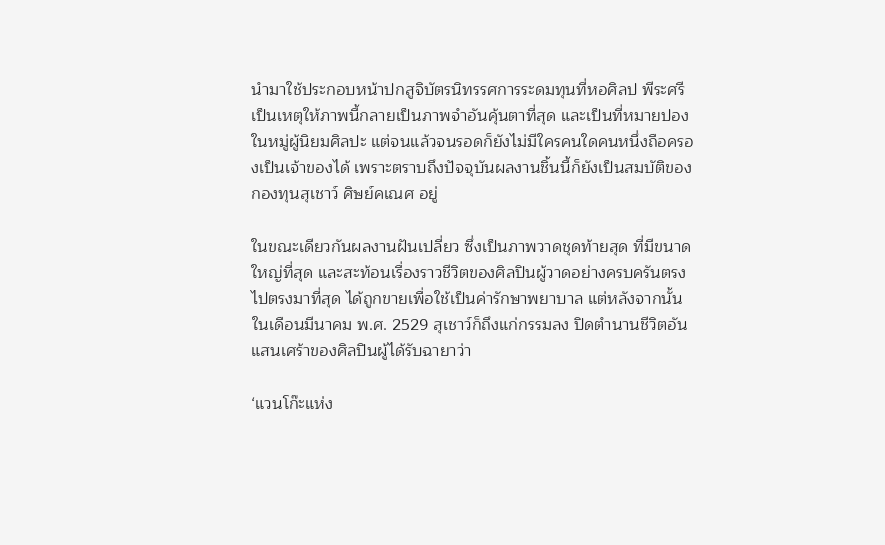นำมาใช้ประกอบหน้าปกสูจิบัตรนิทรรศการระดมทุนที่หอศิลป พีระศรี เป็นเหตุให้ภาพนี้กลายเป็นภาพจำอันคุ้นตาที่สุด และเป็นที่หมายปองในหมู่ผู้นิยมศิลปะ แต่จนแล้วจนรอดก็ยังไม่มีใครคนใดคนหนึ่งถือครองเป็นเจ้าของได้ เพราะตราบถึงปัจจุบันผลงานชิ้นนี้ก็ยังเป็นสมบัติของกองทุนสุเชาว์ ศิษย์คเณศ อยู่

ในขณะเดียวกันผลงานฝันเปลี่ยว ซึ่งเป็นภาพวาดชุดท้ายสุด ที่มีขนาดใหญ่ที่สุด และสะท้อนเรื่องราวชีวิตของศิลปินผู้วาดอย่างครบครันตรงไปตรงมาที่สุด ได้ถูกขายเพื่อใช้เป็นค่ารักษาพยาบาล แต่หลังจากนั้นในเดือนมีนาคม พ.ศ. 2529 สุเชาว์ก็ถึงแก่กรรมลง ปิดตำนานชีวิตอันแสนเศร้าของศิลปินผู้ได้รับฉายาว่า

‘แวนโก๊ะแห่ง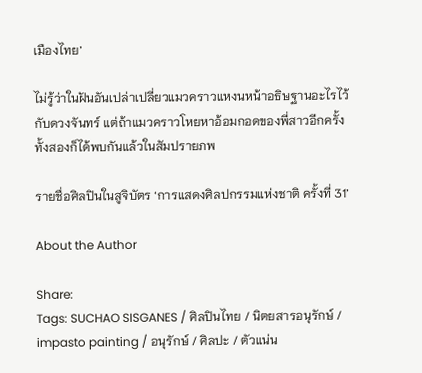เมืองไทย’

ไม่รู้ว่าในฝันอันเปล่าเปลี่ยวแมวคราวแหงนหน้าอธิษฐานอะไรไว้กับดวงจันทร์ แต่ถ้าแมวคราวโหยหาอ้อมกอดของพี่สาวอีกครั้ง ทั้งสองก็ได้พบกันแล้วในสัมปรายภพ

รายชื่อศิลปินในสูจิบัตร ‘การแสดงศิลปกรรมแห่งชาติ ครั้งที่ 31’

About the Author

Share:
Tags: SUCHAO SISGANES / ศิลปินไทย / นิตยสารอนุรักษ์ / impasto painting / อนุรักษ์ / ศิลปะ / ตัวแน่น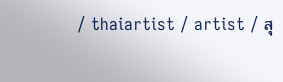/ thaiartist / artist / สุ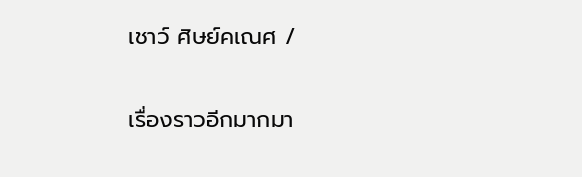เชาว์ ศิษย์คเณศ /

เรื่องราวอีกมากมา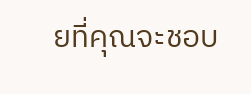ยที่คุณจะชอบ